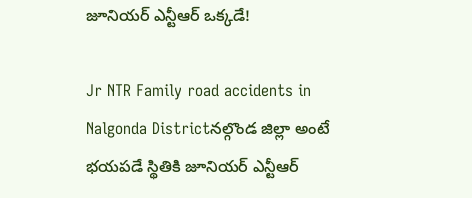జూనియర్ ఎన్టీఆర్ ఒక్కడే!

Jr NTR Family road accidents in Nalgonda Districtనల్గొండ జిల్లా అంటే భయపడే స్థితికి జూనియర్ ఎన్టీఆర్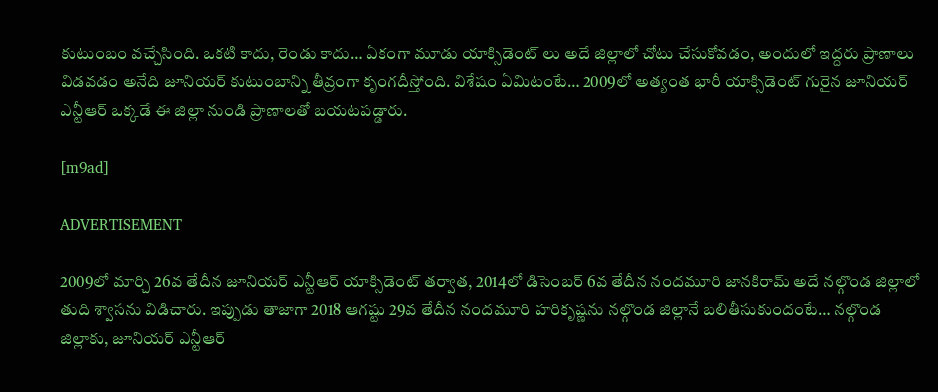కుటుంబం వచ్చేసింది. ఒకటి కాదు, రెండు కాదు… ఏకంగా మూడు యాక్సిడెంట్ లు అదే జిల్లాలో చోటు చేసుకోవడం, అందులో ఇద్దరు ప్రాణాలు విడవడం అనేది జూనియర్ కుటుంబాన్ని తీవ్రంగా కృంగదీస్తోంది. విశేషం ఏమిటంటే… 2009లో అత్యంత భారీ యాక్సిడెంట్ గురైన జూనియర్ ఎన్టీఆర్ ఒక్కడే ఈ జిల్లా నుండి ప్రాణాలతో బయటపడ్డారు.

[m9ad]

ADVERTISEMENT

2009లో మార్చి 26వ తేదీన జూనియర్ ఎన్టీఆర్ యాక్సిడెంట్ తర్వాత, 2014లో డిసెంబర్ 6వ తేదీన నందమూరి జానకిరామ్ అదే నల్గొండ జిల్లాలో తుది శ్వాసను విడిచారు. ఇప్పుడు తాజాగా 2018 ఆగష్టు 29వ తేదీన నందమూరి హరికృష్ణను నల్గొండ జిల్లానే బలితీసుకుందంటే… నల్గొండ జిల్లాకు, జూనియర్ ఎన్టీఆర్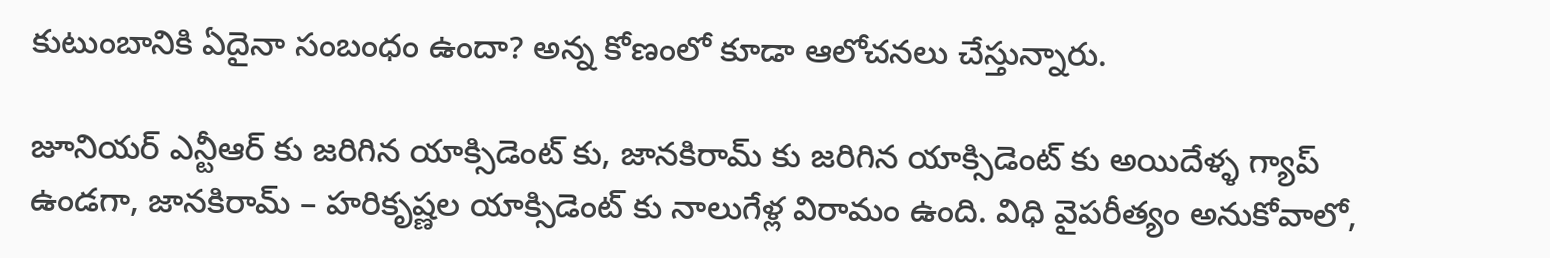కుటుంబానికి ఏదైనా సంబంధం ఉందా? అన్న కోణంలో కూడా ఆలోచనలు చేస్తున్నారు.

జూనియర్ ఎన్టీఆర్ కు జరిగిన యాక్సిడెంట్ కు, జానకిరామ్ కు జరిగిన యాక్సిడెంట్ కు అయిదేళ్ళ గ్యాప్ ఉండగా, జానకిరామ్ – హరికృష్ణల యాక్సిడెంట్ కు నాలుగేళ్ల విరామం ఉంది. విధి వైపరీత్యం అనుకోవాలో,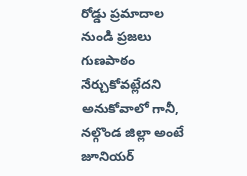రోడ్డు ప్రమాదాల నుండి ప్రజలు గుణపాఠం నేర్చుకోవట్లేదని అనుకోవాలో గానీ, నల్గొండ జిల్లా అంటే జూనియర్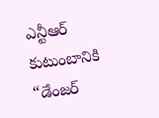ఎన్టీఆర్ కుటుంబానికి “డేంజర్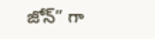జోన్” గా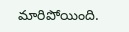మారిపోయింది.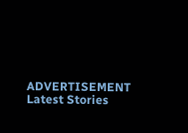ADVERTISEMENT
Latest Stories